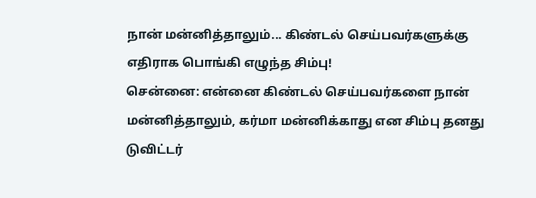நான் மன்னித்தாலும்... கிண்டல் செய்பவர்களுக்கு எதிராக பொங்கி எழுந்த சிம்பு!
சென்னை: என்னை கிண்டல் செய்பவர்களை நான் மன்னித்தாலும், கர்மா மன்னிக்காது என சிம்பு தனது டுவிட்டர்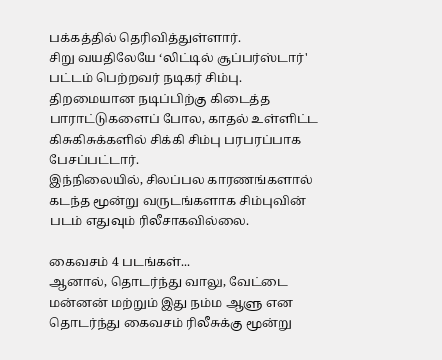பக்கத்தில் தெரிவித்துள்ளார்.
சிறு வயதிலேயே ‘லிட்டில் சூப்பர்ஸ்டார்' பட்டம் பெற்றவர் நடிகர் சிம்பு. திறமையான நடிப்பிற்கு கிடைத்த பாராட்டுகளைப் போல, காதல் உள்ளிட்ட கிசுகிசுக்களில் சிக்கி சிம்பு பரபரப்பாக பேசப்பட்டார்.
இந்நிலையில், சிலப்பல காரணங்களால் கடந்த மூன்று வருடங்களாக சிம்புவின் படம் எதுவும் ரிலீசாகவில்லை.

கைவசம் 4 படங்கள்...
ஆனால், தொடர்ந்து வாலு, வேட்டை மன்னன் மற்றும் இது நம்ம ஆளு என தொடர்ந்து கைவசம் ரிலீசுக்கு மூன்று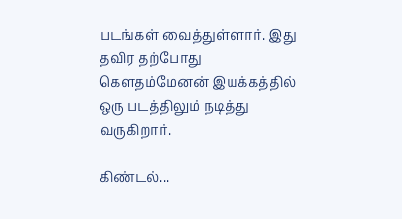படங்கள் வைத்துள்ளார். இது தவிர தற்போது கௌதம்மேனன் இயக்கத்தில் ஒரு படத்திலும் நடித்து வருகிறார்.

கிண்டல்...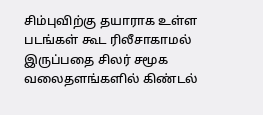சிம்புவிற்கு தயாராக உள்ள படங்கள் கூட ரிலீசாகாமல் இருப்பதை சிலர் சமூக வலைதளங்களில் கிண்டல்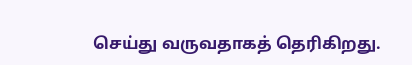செய்து வருவதாகத் தெரிகிறது.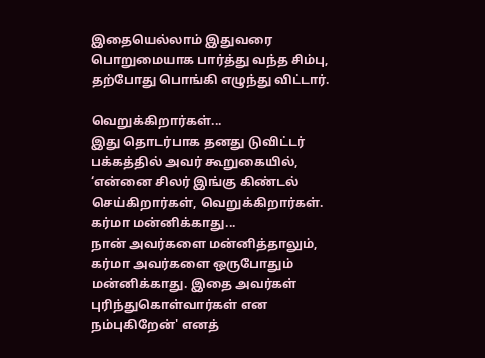இதையெல்லாம் இதுவரை பொறுமையாக பார்த்து வந்த சிம்பு, தற்போது பொங்கி எழுந்து விட்டார்.

வெறுக்கிறார்கள்...
இது தொடர்பாக தனது டுவிட்டர் பக்கத்தில் அவர் கூறுகையில், ‘என்னை சிலர் இங்கு கிண்டல் செய்கிறார்கள், வெறுக்கிறார்கள்.
கர்மா மன்னிக்காது...
நான் அவர்களை மன்னித்தாலும், கர்மா அவர்களை ஒருபோதும் மன்னிக்காது. இதை அவர்கள் புரிந்துகொள்வார்கள் என நம்புகிறேன்' எனத்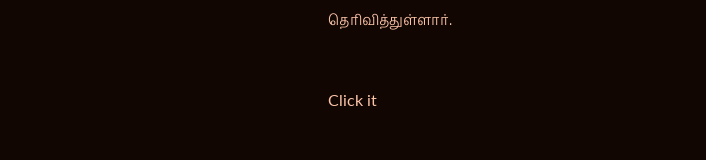தெரிவித்துள்ளார்.


Click it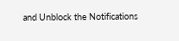and Unblock the Notifications